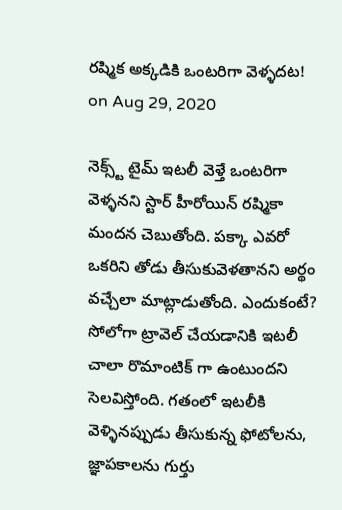రష్మిక అక్కడికి ఒంటరిగా వెళ్ళదట!
on Aug 29, 2020

నెక్స్ట్ టైమ్ ఇటలీ వెళ్తే ఒంటరిగా వెళ్ళనని స్టార్ హీరోయిన్ రష్మికా మందన చెబుతోంది. పక్కా ఎవరో ఒకరిని తోడు తీసుకువెళతానని అర్థం వచ్చేలా మాట్లాడుతోంది. ఎందుకంటే? సోలోగా ట్రావెల్ చేయడానికి ఇటలీ చాలా రొమాంటిక్ గా ఉంటుందని సెలవిస్తోంది. గతంలో ఇటలీకి వెళ్ళినప్పుడు తీసుకున్న ఫోటోలను, జ్ఞాపకాలను గుర్తు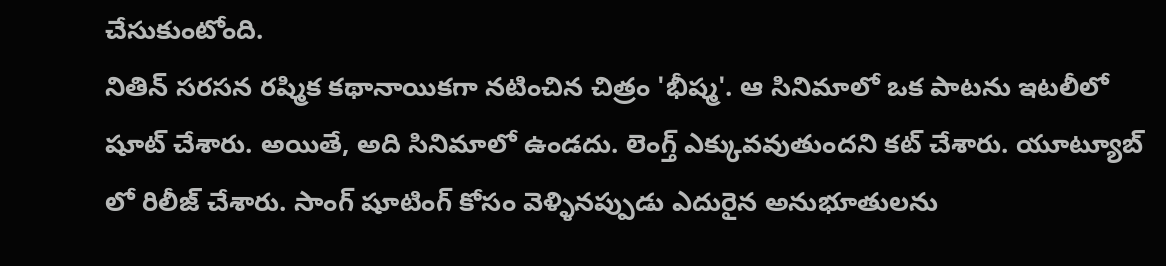చేసుకుంటోంది.
నితిన్ సరసన రష్మిక కథానాయికగా నటించిన చిత్రం 'భీష్మ'. ఆ సినిమాలో ఒక పాటను ఇటలీలో షూట్ చేశారు. అయితే, అది సినిమాలో ఉండదు. లెంగ్త్ ఎక్కువవుతుందని కట్ చేశారు. యూట్యూబ్ లో రిలీజ్ చేశారు. సాంగ్ షూటింగ్ కోసం వెళ్ళినప్పుడు ఎదురైన అనుభూతులను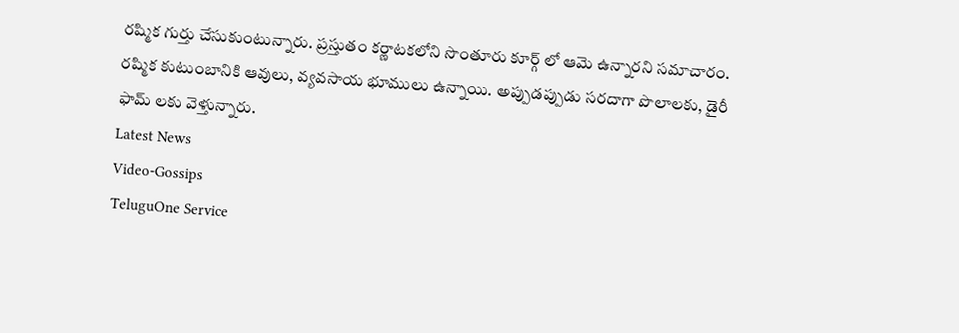రష్మిక గుర్తు చేసుకుంటున్నారు. ప్రస్తుతం కర్ణాటకలోని సొంతూరు కూర్గ్ లో ఆమె ఉన్నారని సమాచారం. రష్మిక కుటుంబానికి ఆవులు, వ్యవసాయ భూములు ఉన్నాయి. అప్పుడప్పుడు సరదాగా పొలాలకు, డైరీ ఫామ్ లకు వెళ్తున్నారు.
Latest News
Video-Gossips
TeluguOne Service